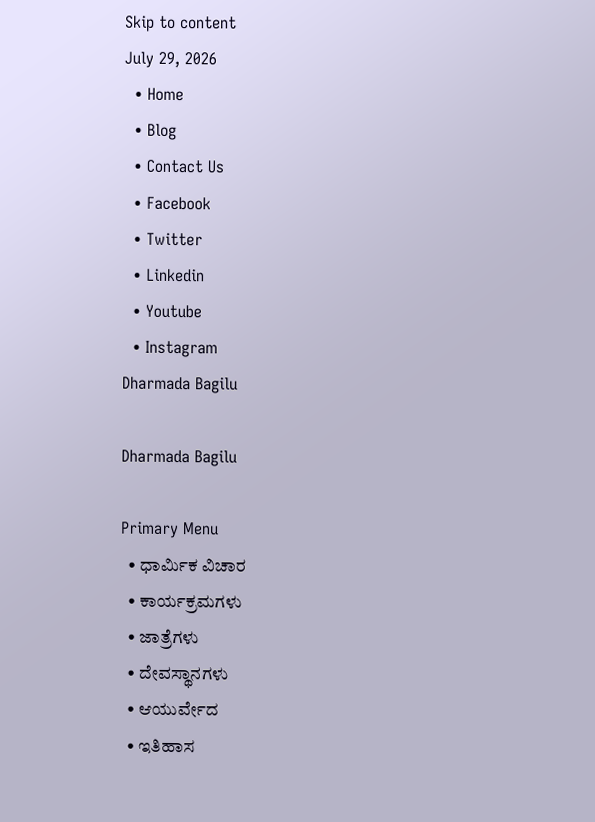Skip to content
July 29, 2026
  • Home
  • Blog
  • Contact Us
  • Facebook
  • Twitter
  • Linkedin
  • Youtube
  • Instagram
Dharmada Bagilu

Dharmada Bagilu

Primary Menu
  • ಧಾರ್ಮಿಕ ವಿಚಾರ
  • ಕಾರ್ಯಕ್ರಮಗಳು
  • ಜಾತ್ರೆಗಳು
  • ದೇವಸ್ಥಾನಗಳು
  • ಆಯುರ್ವೇದ
  • ಇತಿಹಾಸ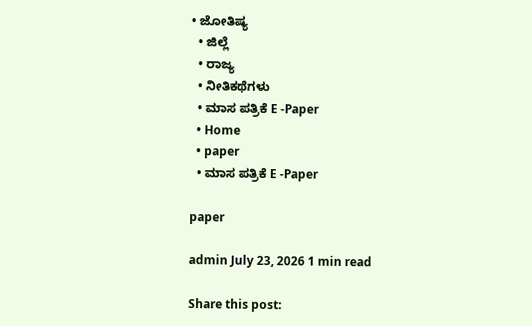• ಜೋತಿಷ್ಯ
  • ಜಿಲ್ಲೆ
  • ರಾಜ್ಯ
  • ನೀತಿಕಥೆಗಳು
  • ಮಾಸ ಪತ್ರಿಕೆ E -Paper
  • Home
  • paper
  • ಮಾಸ ಪತ್ರಿಕೆ E -Paper

paper

admin July 23, 2026 1 min read

Share this post: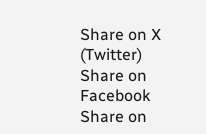Share on X (Twitter) Share on Facebook Share on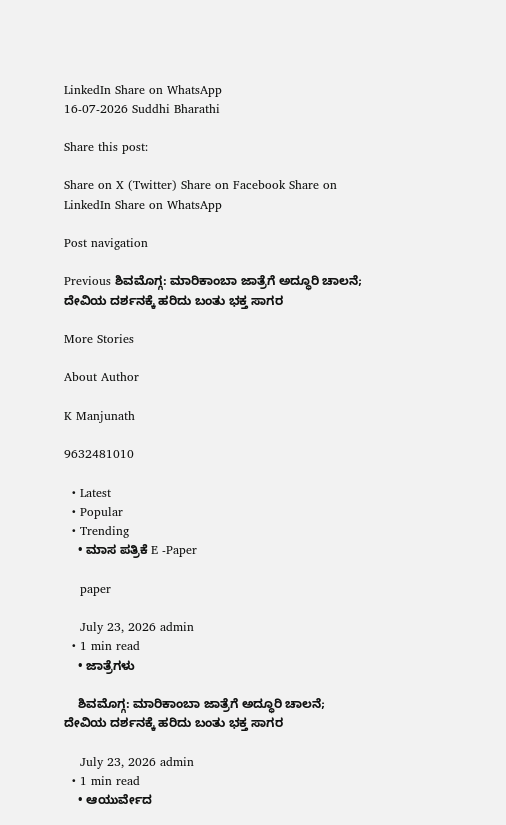LinkedIn Share on WhatsApp
16-07-2026 Suddhi Bharathi

Share this post:

Share on X (Twitter) Share on Facebook Share on LinkedIn Share on WhatsApp

Post navigation

Previous ಶಿವಮೊಗ್ಗ: ಮಾರಿಕಾಂಬಾ ಜಾತ್ರೆಗೆ ಅದ್ಧೂರಿ ಚಾಲನೆ; ದೇವಿಯ ದರ್ಶನಕ್ಕೆ ಹರಿದು ಬಂತು ಭಕ್ತ ಸಾಗರ

More Stories

About Author

K Manjunath

9632481010

  • Latest
  • Popular
  • Trending
    • ಮಾಸ ಪತ್ರಿಕೆ E -Paper

    paper

    July 23, 2026 admin
  • 1 min read
    • ಜಾತ್ರೆಗಳು

    ಶಿವಮೊಗ್ಗ: ಮಾರಿಕಾಂಬಾ ಜಾತ್ರೆಗೆ ಅದ್ಧೂರಿ ಚಾಲನೆ; ದೇವಿಯ ದರ್ಶನಕ್ಕೆ ಹರಿದು ಬಂತು ಭಕ್ತ ಸಾಗರ

    July 23, 2026 admin
  • 1 min read
    • ಆಯುರ್ವೇದ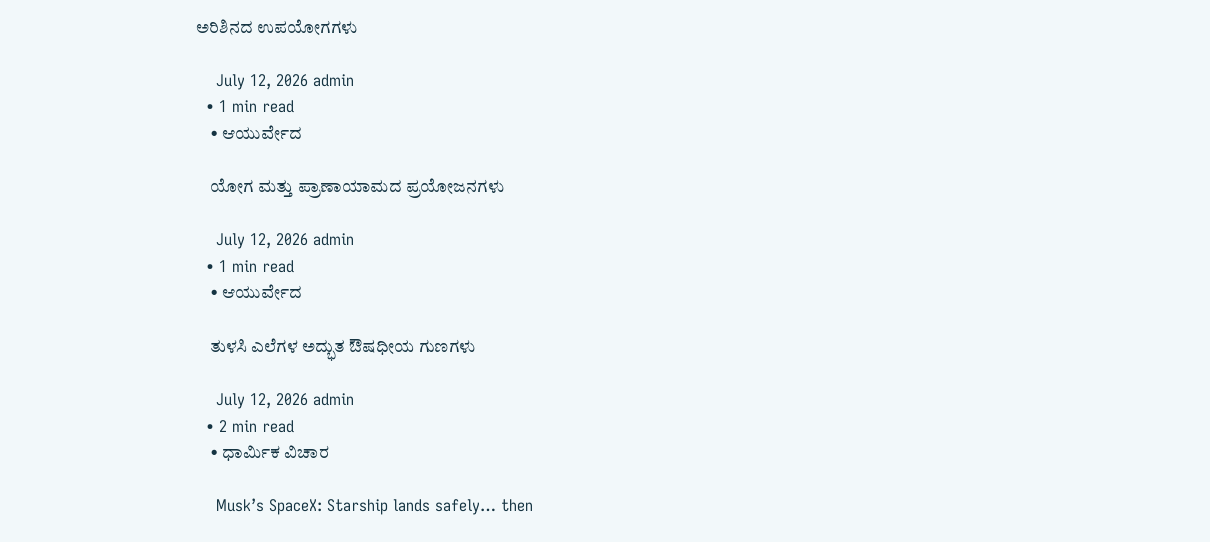ಅರಿಶಿನದ ಉಪಯೋಗಗಳು

    July 12, 2026 admin
  • 1 min read
    • ಆಯುರ್ವೇದ

    ಯೋಗ ಮತ್ತು ಪ್ರಾಣಾಯಾಮದ ಪ್ರಯೋಜನಗಳು

    July 12, 2026 admin
  • 1 min read
    • ಆಯುರ್ವೇದ

    ತುಳಸಿ ಎಲೆಗಳ ಅದ್ಭುತ ಔಷಧೀಯ ಗುಣಗಳು

    July 12, 2026 admin
  • 2 min read
    • ಧಾರ್ಮಿಕ ವಿಚಾರ

    Musk’s SpaceX: Starship lands safely… then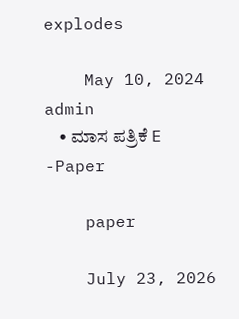explodes

    May 10, 2024 admin
    • ಮಾಸ ಪತ್ರಿಕೆ E -Paper

    paper

    July 23, 2026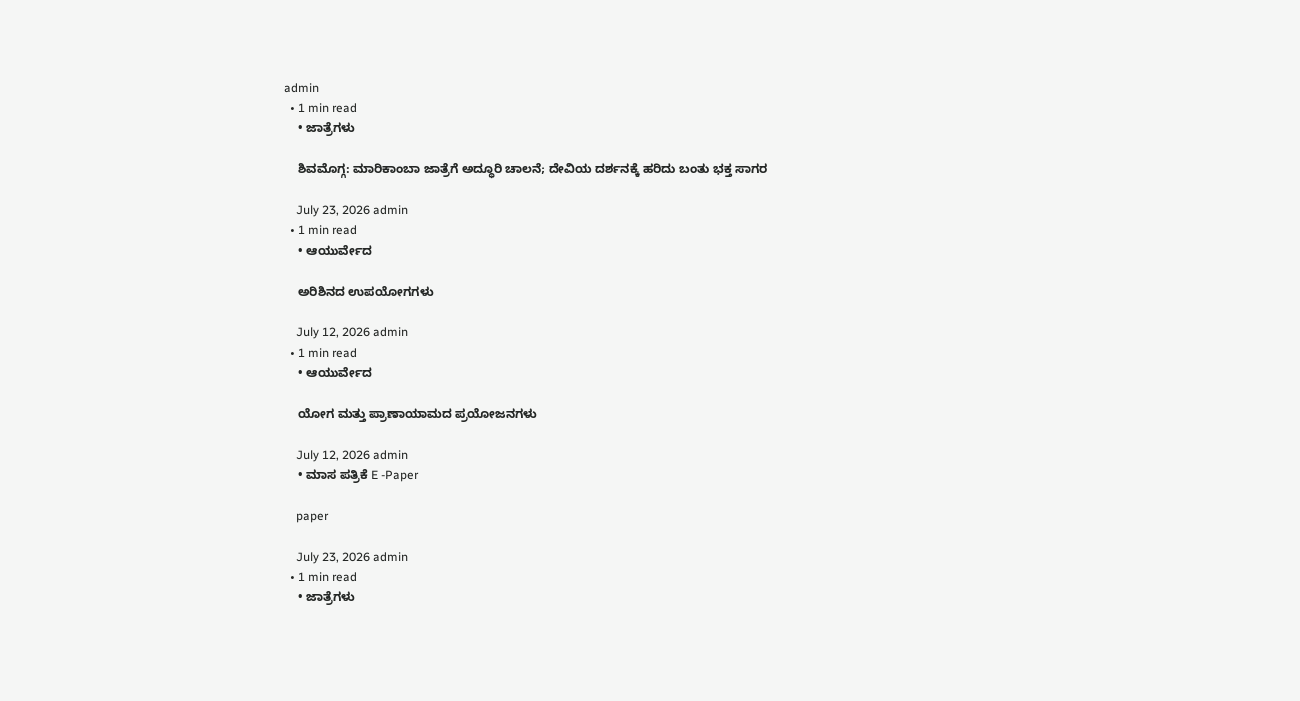admin
  • 1 min read
    • ಜಾತ್ರೆಗಳು

    ಶಿವಮೊಗ್ಗ: ಮಾರಿಕಾಂಬಾ ಜಾತ್ರೆಗೆ ಅದ್ಧೂರಿ ಚಾಲನೆ; ದೇವಿಯ ದರ್ಶನಕ್ಕೆ ಹರಿದು ಬಂತು ಭಕ್ತ ಸಾಗರ

    July 23, 2026 admin
  • 1 min read
    • ಆಯುರ್ವೇದ

    ಅರಿಶಿನದ ಉಪಯೋಗಗಳು

    July 12, 2026 admin
  • 1 min read
    • ಆಯುರ್ವೇದ

    ಯೋಗ ಮತ್ತು ಪ್ರಾಣಾಯಾಮದ ಪ್ರಯೋಜನಗಳು

    July 12, 2026 admin
    • ಮಾಸ ಪತ್ರಿಕೆ E -Paper

    paper

    July 23, 2026 admin
  • 1 min read
    • ಜಾತ್ರೆಗಳು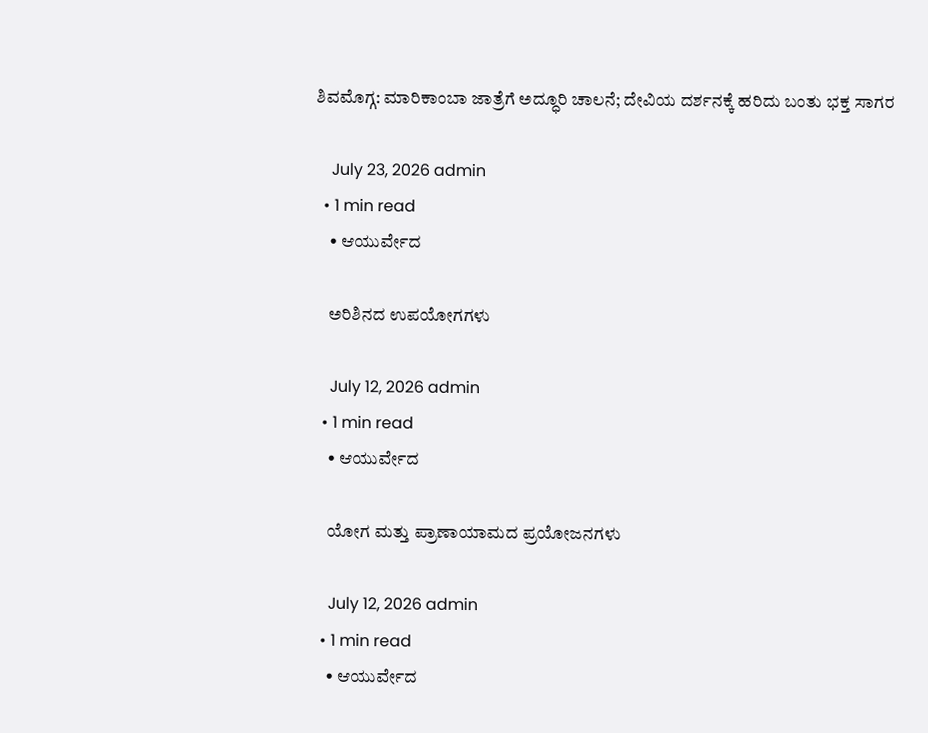ಶಿವಮೊಗ್ಗ: ಮಾರಿಕಾಂಬಾ ಜಾತ್ರೆಗೆ ಅದ್ಧೂರಿ ಚಾಲನೆ; ದೇವಿಯ ದರ್ಶನಕ್ಕೆ ಹರಿದು ಬಂತು ಭಕ್ತ ಸಾಗರ

    July 23, 2026 admin
  • 1 min read
    • ಆಯುರ್ವೇದ

    ಅರಿಶಿನದ ಉಪಯೋಗಗಳು

    July 12, 2026 admin
  • 1 min read
    • ಆಯುರ್ವೇದ

    ಯೋಗ ಮತ್ತು ಪ್ರಾಣಾಯಾಮದ ಪ್ರಯೋಜನಗಳು

    July 12, 2026 admin
  • 1 min read
    • ಆಯುರ್ವೇದ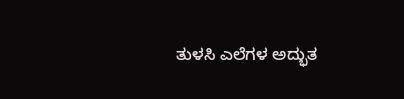ತುಳಸಿ ಎಲೆಗಳ ಅದ್ಭುತ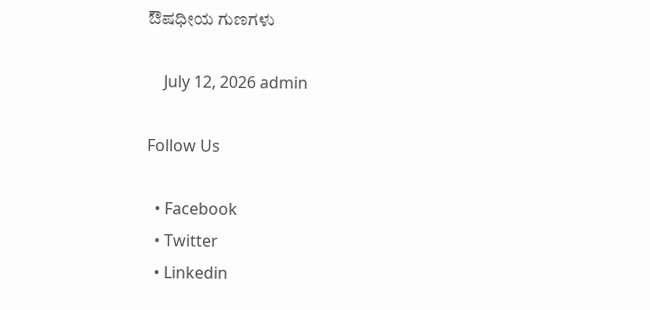ಔಷಧೀಯ ಗುಣಗಳು

    July 12, 2026 admin

Follow Us

  • Facebook
  • Twitter
  • Linkedin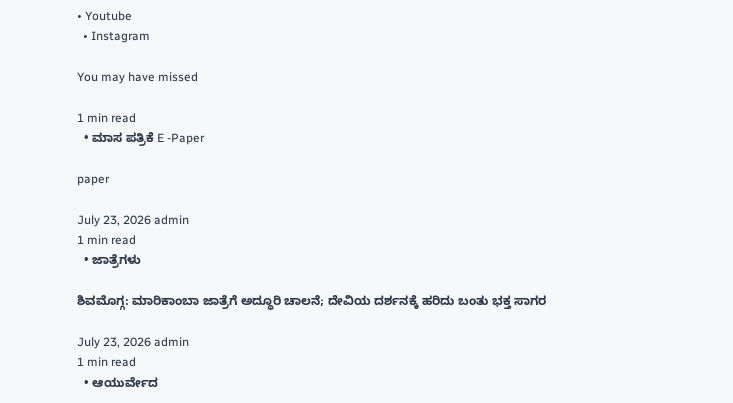• Youtube
  • Instagram

You may have missed

1 min read
  • ಮಾಸ ಪತ್ರಿಕೆ E -Paper

paper

July 23, 2026 admin
1 min read
  • ಜಾತ್ರೆಗಳು

ಶಿವಮೊಗ್ಗ: ಮಾರಿಕಾಂಬಾ ಜಾತ್ರೆಗೆ ಅದ್ಧೂರಿ ಚಾಲನೆ; ದೇವಿಯ ದರ್ಶನಕ್ಕೆ ಹರಿದು ಬಂತು ಭಕ್ತ ಸಾಗರ

July 23, 2026 admin
1 min read
  • ಆಯುರ್ವೇದ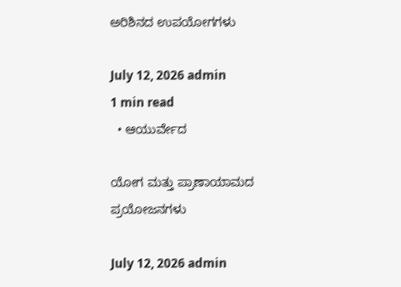ಅರಿಶಿನದ ಉಪಯೋಗಗಳು

July 12, 2026 admin
1 min read
  • ಆಯುರ್ವೇದ

ಯೋಗ ಮತ್ತು ಪ್ರಾಣಾಯಾಮದ ಪ್ರಯೋಜನಗಳು

July 12, 2026 admin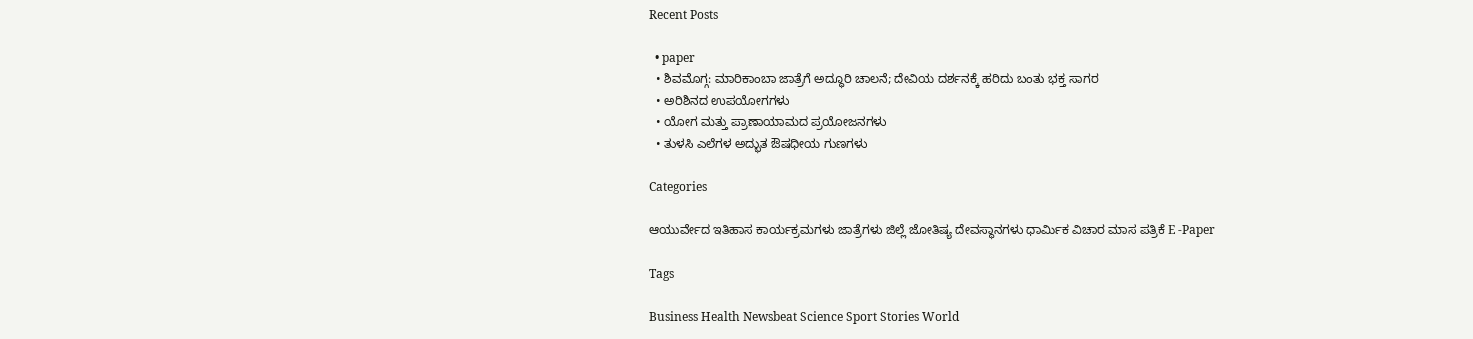Recent Posts

  • paper
  • ಶಿವಮೊಗ್ಗ: ಮಾರಿಕಾಂಬಾ ಜಾತ್ರೆಗೆ ಅದ್ಧೂರಿ ಚಾಲನೆ; ದೇವಿಯ ದರ್ಶನಕ್ಕೆ ಹರಿದು ಬಂತು ಭಕ್ತ ಸಾಗರ
  • ಅರಿಶಿನದ ಉಪಯೋಗಗಳು
  • ಯೋಗ ಮತ್ತು ಪ್ರಾಣಾಯಾಮದ ಪ್ರಯೋಜನಗಳು
  • ತುಳಸಿ ಎಲೆಗಳ ಅದ್ಭುತ ಔಷಧೀಯ ಗುಣಗಳು

Categories

ಆಯುರ್ವೇದ ಇತಿಹಾಸ ಕಾರ್ಯಕ್ರಮಗಳು ಜಾತ್ರೆಗಳು ಜಿಲ್ಲೆ ಜೋತಿಷ್ಯ ದೇವಸ್ಥಾನಗಳು ಧಾರ್ಮಿಕ ವಿಚಾರ ಮಾಸ ಪತ್ರಿಕೆ E -Paper

Tags

Business Health Newsbeat Science Sport Stories World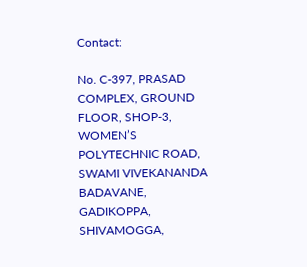Contact:

No. C-397, PRASAD COMPLEX, GROUND FLOOR, SHOP-3, WOMEN’S POLYTECHNIC ROAD, SWAMI VIVEKANANDA BADAVANE,
GADIKOPPA, SHIVAMOGGA,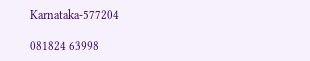Karnataka-577204

081824 63998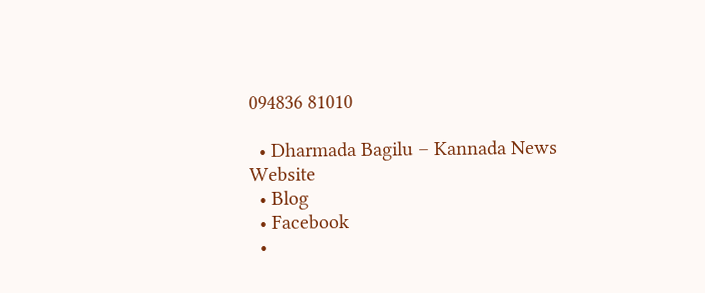094836 81010

  • Dharmada Bagilu – Kannada News Website
  • Blog
  • Facebook
  •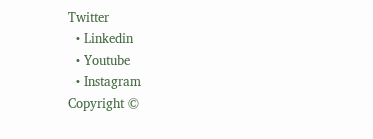Twitter
  • Linkedin
  • Youtube
  • Instagram
Copyright ©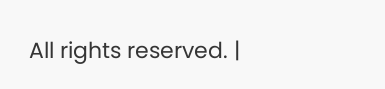All rights reserved. |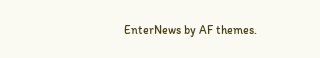EnterNews by AF themes.